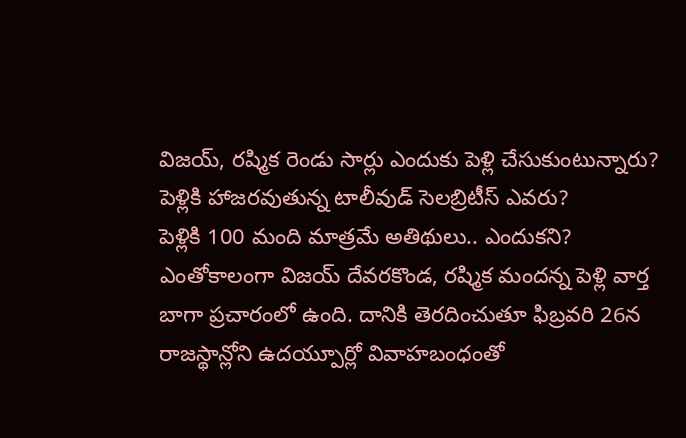విజయ్, రష్మిక రెండు సార్లు ఎందుకు పెళ్లి చేసుకుంటున్నారు?
పెళ్లికి హాజరవుతున్న టాలీవుడ్ సెలబ్రిటీస్ ఎవరు?
పెళ్లికి 100 మంది మాత్రమే అతిథులు.. ఎందుకని?
ఎంతోకాలంగా విజయ్ దేవరకొండ, రష్మిక మందన్న పెళ్లి వార్త బాగా ప్రచారంలో ఉంది. దానికి తెరదించుతూ ఫిబ్రవరి 26న రాజస్థాన్లోని ఉదయ్పూర్లో వివాహబంధంతో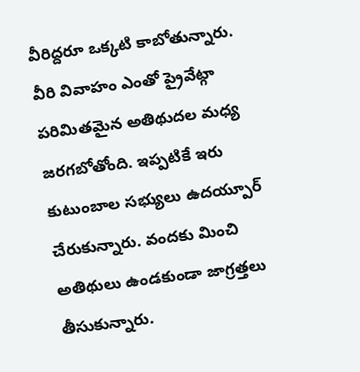వీరిద్దరూ ఒక్కటి కాబోతున్నారు. వీరి వివాహం ఎంతో ప్రైవేట్గా పరిమితమైన అతిథుదల మధ్య జరగబోతోంది. ఇప్పటికే ఇరు కుటుంబాల సభ్యులు ఉదయ్పూర్ చేరుకున్నారు. వందకు మించి అతిథులు ఉండకుండా జాగ్రత్తలు తీసుకున్నారు.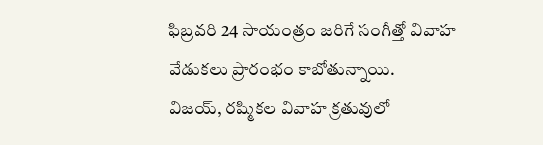ఫిబ్రవరి 24 సాయంత్రం జరిగే సంగీత్తో వివాహ వేడుకలు ప్రారంభం కాబోతున్నాయి.
విజయ్, రష్మికల వివాహ క్రతువులో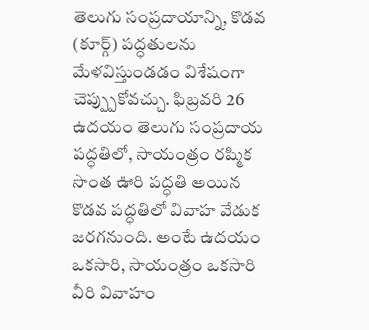తెలుగు సంప్రదాయాన్ని, కొడవ (కూర్గ్) పద్ధతులను మేళవిస్తుండడం విశేషంగా చెప్ప్పుకోవచ్చు. ఫిబ్రవరి 26 ఉదయం తెలుగు సంప్రదాయ పద్ధతిలో, సాయంత్రం రష్మిక సొంత ఊరి పద్ధతి అయిన కొడవ పద్ధతిలో వివాహ వేడుక జరగనుంది. అంటే ఉదయం ఒకసారి, సాయంత్రం ఒకసారి వీరి వివాహం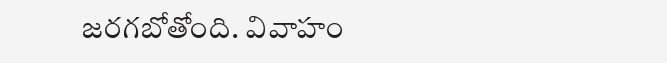జరగబోతోంది. వివాహం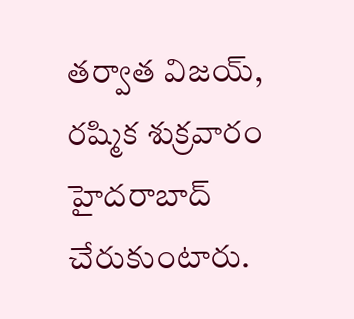తర్వాత విజయ్, రష్మిక శుక్రవారం హైదరాబాద్ చేరుకుంటారు.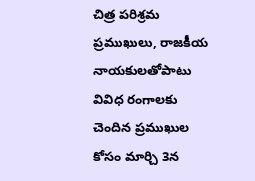చిత్ర పరిశ్రమ ప్రముఖులు, రాజకీయ నాయకులతోపాటు వివిధ రంగాలకు చెందిన ప్రముఖుల కోసం మార్చి 3న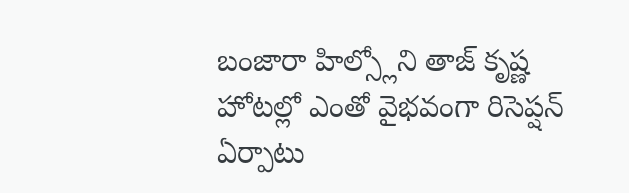బంజారా హిల్స్లోని తాజ్ కృష్ణ హోటల్లో ఎంతో వైభవంగా రిసెప్షన్ ఏర్పాటు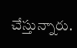చేస్తున్నారు.